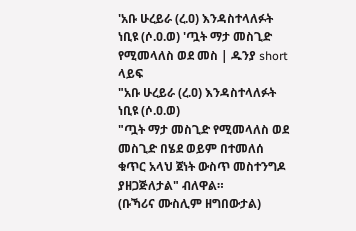'አቡ ሁረይራ (ረ.ዐ) እንዳስተላለፉት ነቢዩ (ሶ.ዐ.ወ) 'ጧት ማታ መስጊድ የሚመላለስ ወደ መስ | ዱንያ short ላይፍ
"አቡ ሁረይራ (ረ.ዐ) እንዳስተላለፉት ነቢዩ (ሶ.ዐ.ወ)
"ጧት ማታ መስጊድ የሚመላለስ ወደ መስጊድ በሄደ ወይም በተመለሰ ቁጥር አላህ ጀነት ውስጥ መስተንግዶ ያዘጋጅለታል" ብለዋል።
(ቡኻሪና ሙስሊም ዘግበውታል)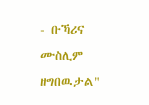- ቡኻሪና ሙስሊም ዘግበዉታል"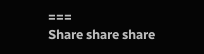===
Share share share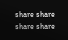share share share share